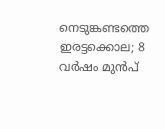നെടുങ്കണ്ടത്തെ ഇരട്ടക്കൊല; 8 വർഷം മുൻപ്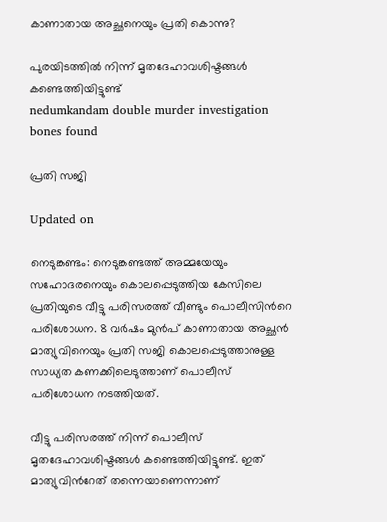കാണാതായ അച്ഛനെയും പ്രതി കൊന്നു‍?

പുരയിടത്തിൽ നിന്ന് മൃതദേഹാവശിഷ്ടങ്ങൾ കണ്ടെത്തിയിട്ടുണ്ട്
nedumkandam double murder investigation bones found

പ്രതി സജി

Updated on

നെടുങ്കണ്ടം: നെടുങ്കണ്ടത്ത് അമ്മയേയും സഹോദരനെയും കൊലപ്പെടുത്തിയ കേസിലെ പ്രതിയുടെ വീട്ടു പരിസരത്ത് വീണ്ടും പൊലീസിന്‍റെ പരിശോധന. 8 വർഷം മുൻപ് കാണാതായ അച്ഛൻ മാത്യുവിനെയും പ്രതി സജി കൊലപ്പെടുത്താനുള്ള സാധ്യത കണക്കിലെടുത്താണ് പൊലീസ് പരിശോധന നടത്തിയത്.

വീട്ടു പരിസരത്ത് നിന്ന് പൊലീസ് മൃതദേഹാവശിഷ്ടങ്ങൾ കണ്ടെത്തിയിട്ടുണ്ട്. ഇത് മാത്യുവിന്‍റേത് തന്നെയാണെന്നാണ്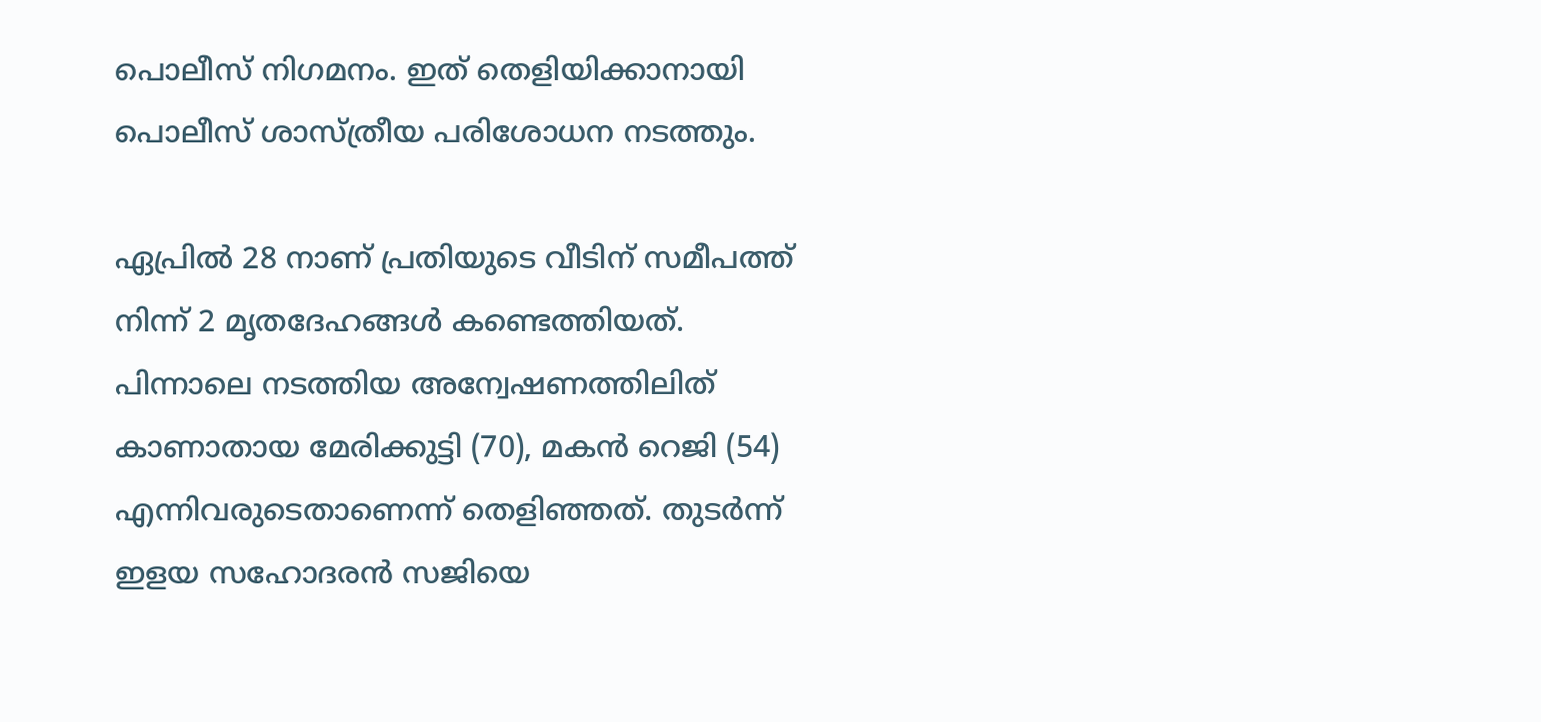പൊലീസ് നിഗമനം. ഇത് തെളിയിക്കാനായി പൊലീസ് ശാസ്ത്രീയ പരിശോധന നടത്തും.

ഏപ്രിൽ 28 നാണ് പ്രതിയുടെ വീടിന് സമീപത്ത് നിന്ന് 2 മൃതദേഹങ്ങൾ കണ്ടെത്തിയത്. പിന്നാലെ നടത്തിയ അന്വേഷണത്തിലിത് കാണാതായ മേരിക്കുട്ടി (70), മകൻ റെജി (54) എന്നിവരുടെതാണെന്ന് തെളിഞ്ഞത്. തുടർന്ന് ഇളയ സഹോദരൻ സജിയെ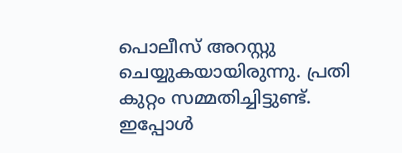പൊലീസ് അറസ്റ്റു ചെയ്യുകയായിരുന്നു. പ്രതി കുറ്റം സമ്മതിച്ചിട്ടുണ്ട്. ഇപ്പോൾ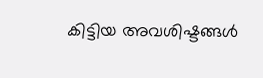കിട്ടിയ അവശിഷ്ടങ്ങൾ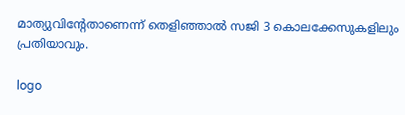മാത്യുവിന്‍റേതാണെന്ന് തെളിഞ്ഞാൽ സജി 3 കൊലക്കേസുകളിലും പ്രതിയാവും.

logo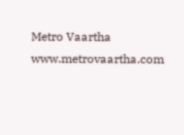Metro Vaartha
www.metrovaartha.com